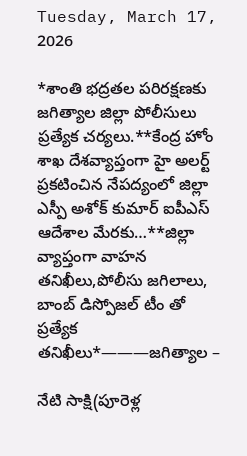Tuesday, March 17, 2026

*శాంతి భద్రతల పరిరక్షణకు జగిత్యాల జిల్లా పోలీసులు ప్రత్యేక చర్యలు.**కేంద్ర హోం శాఖ దేశవ్యాప్తంగా హై అలర్ట్ ప్రకటించిన నేపద్యంలో జిల్లా ఎస్పీ అశోక్ కుమార్ ఐపీఎస్ ఆదేశాల మేరకు…**జిల్లా వ్యాప్తంగా వాహన తనిఖీలు,పోలీసు జగిలాలు, బాంబ్ డిస్పోజల్ టీం తో ప్రత్యేక తనిఖీలు*———జగిత్యాల –

నేటి సాక్షి(పూరెళ్ల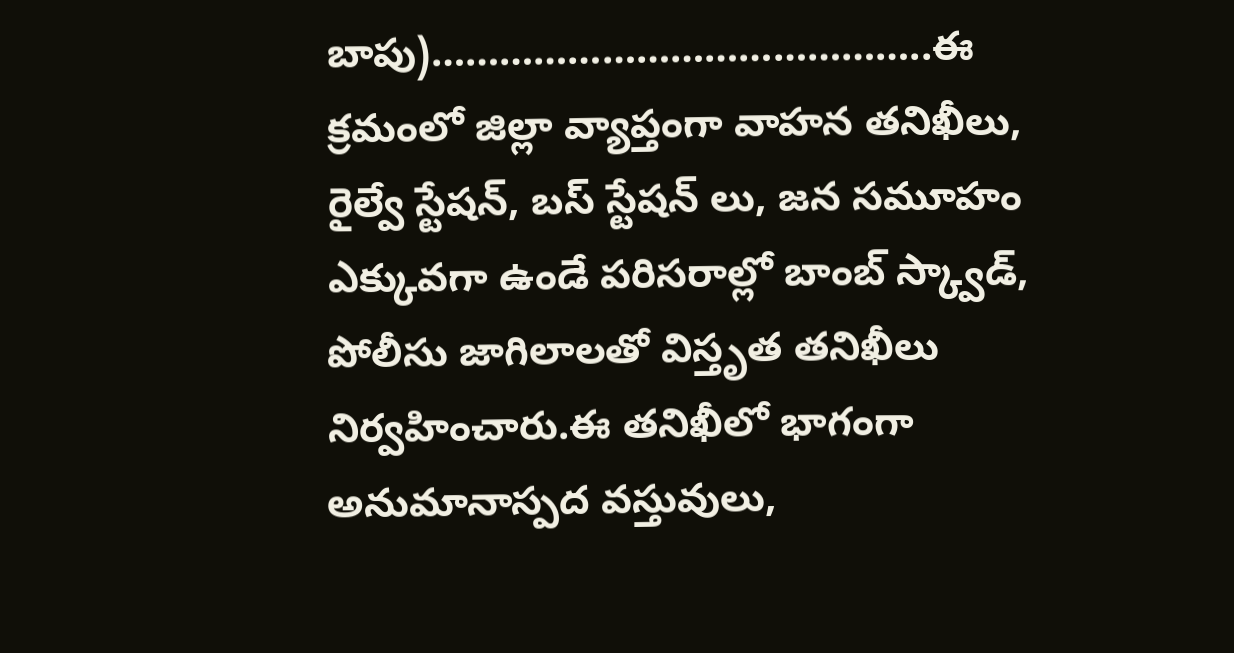బాపు)……………………………………..ఈ క్రమంలో జిల్లా వ్యాప్తంగా వాహన తనిఖీలు, రైల్వే స్టేషన్, బస్ స్టేషన్ లు, జన సమూహం ఎక్కువగా ఉండే పరిసరాల్లో బాంబ్ స్క్వాడ్, పోలీసు జాగిలాలతో విస్తృత తనిఖీలు నిర్వహించారు.ఈ తనిఖీలో భాగంగా అనుమానాస్పద వస్తువులు,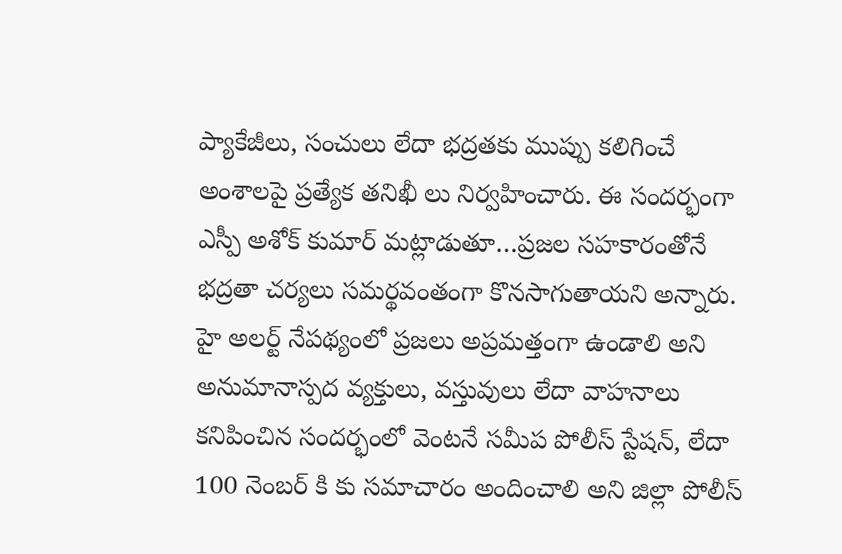ప్యాకేజీలు, సంచులు లేదా భద్రతకు ముప్పు కలిగించే అంశాలపై ప్రత్యేక తనిఖీ లు నిర్వహించారు. ఈ సందర్భంగా ఎస్పీ అశోక్ కుమార్ మట్లాడుతూ…ప్రజల సహకారంతోనే భద్రతా చర్యలు సమర్థవంతంగా కొనసాగుతాయని అన్నారు. హై అలర్ట్ నేపథ్యంలో ప్రజలు అప్రమత్తంగా ఉండాలి అని అనుమానాస్పద వ్యక్తులు, వస్తువులు లేదా వాహనాలు కనిపించిన సందర్భంలో వెంటనే సమీప పోలీస్ స్టేషన్‌, లేదా 100 నెంబర్ కి కు సమాచారం అందించాలి అని జిల్లా పోలీస్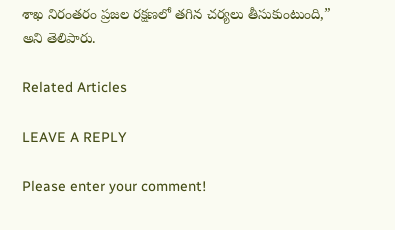శాఖ నిరంతరం ప్రజల రక్షణలో తగిన చర్యలు తీసుకుంటుంది,” అని తెలిపారు.

Related Articles

LEAVE A REPLY

Please enter your comment!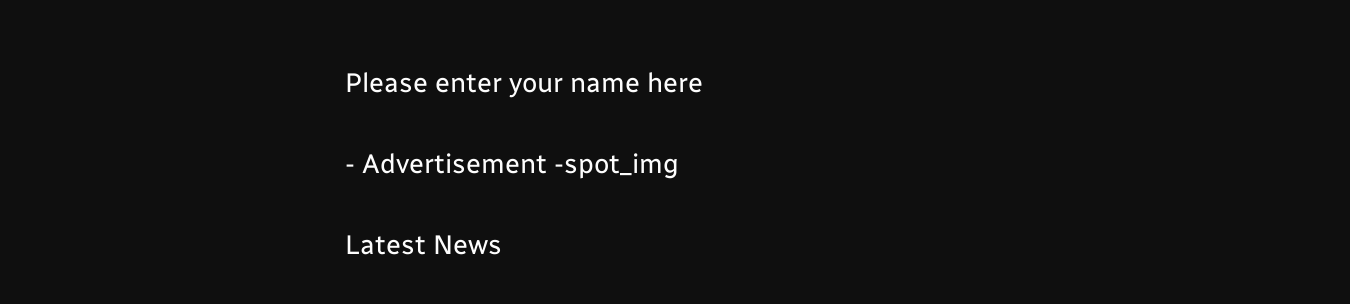Please enter your name here

- Advertisement -spot_img

Latest News